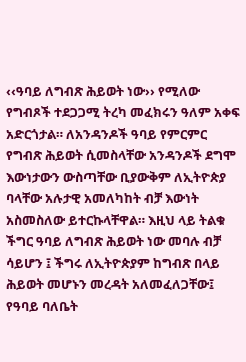‹‹ዓባይ ለግብጽ ሕይወት ነው›› የሚለው የግብጾች ተደጋጋሚ ትረካ መፈክሩን ዓለም አቀፍ አድርጎታል። ለአንዳንዶች ዓባይ የምርምር የግብጽ ሕይወት ሲመስላቸው አንዳንዶች ደግሞ እውነታውን ውስጣቸው ቢያውቅም ለኢትዮጵያ ባላቸው አሉታዊ አመለካከት ብቻ እውነት አስመስለው ይተርኩላቸዋል። እዚህ ላይ ትልቁ ችግር ዓባይ ለግብጽ ሕይወት ነው መባሉ ብቻ ሳይሆን ፤ ችግሩ ለኢትዮጵያም ከግብጽ በላይ ሕይወት መሆኑን መረዳት አለመፈለጋቸው፤ የዓባይ ባለቤት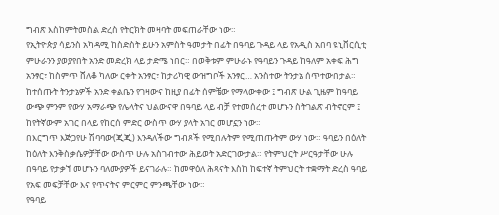ግብጽ እስከምትመስል ድረስ የትርክት መዛባት መፍጠራቸው ነው።
የኢትዮጵያ ሳይንስ አካዳሚ ከስድስት ይሁን አምስት ዓመታት በፊት በዓባይ ጉዳይ ላይ የአዲስ አበባ ዩኒቨርሲቲ ምሁራንን ያወያየበት አንድ መድረክ ላይ ታድሜ ነበር። በወቅቱም ምሁራኑ የዓባይን ጉዳይ ከዓለም አቀፍ ሕግ አንፃር፣ ከስምጥ ሸለቆ ካለው ርቀት አንፃር፣ ከታሪካዊ ውዝግቦች አንፃር… አንስተው ትንታኔ ሰጥተውበታል።
ከተሰጡት ትንታኔዎች አንድ ቀልቤን የገዛውና ከዚያ በፊት ሰምቼው የማላውቀው ፤ ግብጽ ሁል ጊዜም ከዓባይ ውጭ ምንም የውሃ አማራጭ የሌላትና ህልውናዋ በዓባይ ላይ ብቻ የተመሰረተ መሆኑን ስትገልጽ ብትኖርም ፤ ከየትኛውም አገር በላይ የከርሰ ምድር ውስጥ ውሃ ያላት አገር መሆኗን ነው።
በእርግጥ እጅጋየሁ ሽባባው(ጂጂ) እንዳለችው ግብጾች የሚበሉትም የሚጠጡትም ውሃ ነው። ዓባይን በዕለት ከዕለት እንቅስቃሴዎቻቸው ውስጥ ሁሉ አስገብተው ሕይወት አድርገውታል። የትምህርት ሥርዓታቸው ሁሉ በዓባይ የታቃኘ መሆኑን ባለሙያዎች ይናገራሉ። ከመዋዕለ ሕጻናት እስከ ከፍተኛ ትምህርት ተቋማት ድረስ ዓባይ የአፍ መፍቻቸው እና የጥናትና ምርምር ምንጫቸው ነው።
የዓባይ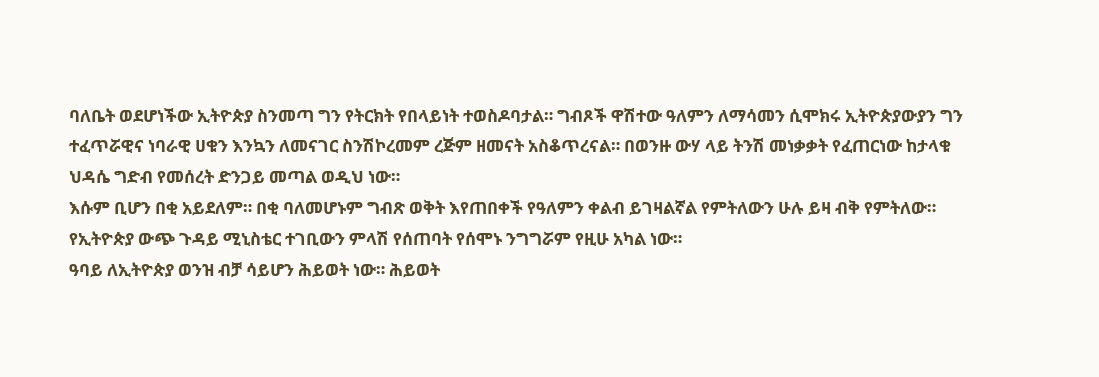ባለቤት ወደሆነችው ኢትዮጵያ ስንመጣ ግን የትርክት የበላይነት ተወስዶባታል። ግብጾች ዋሽተው ዓለምን ለማሳመን ሲሞክሩ ኢትዮጵያውያን ግን ተፈጥሯዊና ነባራዊ ሀቁን እንኳን ለመናገር ስንሽኮረመም ረጅም ዘመናት አስቆጥረናል። በወንዙ ውሃ ላይ ትንሽ መነቃቃት የፈጠርነው ከታላቁ ህዳሴ ግድብ የመሰረት ድንጋይ መጣል ወዲህ ነው።
እሱም ቢሆን በቂ አይደለም። በቂ ባለመሆኑም ግብጽ ወቅት እየጠበቀች የዓለምን ቀልብ ይገዛልኛል የምትለውን ሁሉ ይዛ ብቅ የምትለው። የኢትዮጵያ ውጭ ጉዳይ ሚኒስቴር ተገቢውን ምላሽ የሰጠባት የሰሞኑ ንግግሯም የዚሁ አካል ነው።
ዓባይ ለኢትዮጵያ ወንዝ ብቻ ሳይሆን ሕይወት ነው። ሕይወት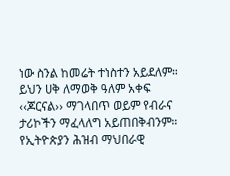ነው ስንል ከመሬት ተነስተን አይደለም። ይህን ሀቅ ለማወቅ ዓለም አቀፍ ‹‹ጆርናል›› ማገላበጥ ወይም የብራና ታሪኮችን ማፈላለግ አይጠበቅብንም። የኢትዮጵያን ሕዝብ ማህበራዊ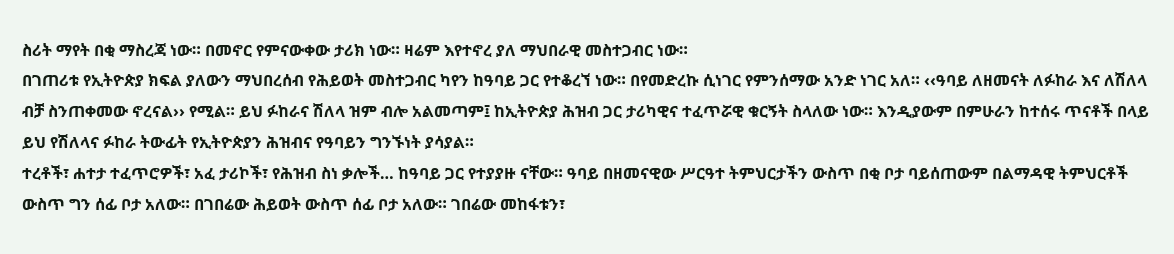ስሪት ማየት በቂ ማስረጃ ነው። በመኖር የምናውቀው ታሪክ ነው። ዛሬም እየተኖረ ያለ ማህበራዊ መስተጋብር ነው።
በገጠሪቱ የኢትዮጵያ ክፍል ያለውን ማህበረሰብ የሕይወት መስተጋብር ካየን ከዓባይ ጋር የተቆረኘ ነው። በየመድረኩ ሲነገር የምንሰማው አንድ ነገር አለ። ‹‹ዓባይ ለዘመናት ለፉከራ እና ለሽለላ ብቻ ስንጠቀመው ኖረናል›› የሚል። ይህ ፉከራና ሽለላ ዝም ብሎ አልመጣም፤ ከኢትዮጵያ ሕዝብ ጋር ታሪካዊና ተፈጥሯዊ ቁርኝት ስላለው ነው። እንዲያውም በምሁራን ከተሰሩ ጥናቶች በላይ ይህ የሽለላና ፉከራ ትውፊት የኢትዮጵያን ሕዝብና የዓባይን ግንኙነት ያሳያል።
ተረቶች፣ ሐተታ ተፈጥሮዎች፣ አፈ ታሪኮች፣ የሕዝብ ስነ ቃሎች… ከዓባይ ጋር የተያያዙ ናቸው። ዓባይ በዘመናዊው ሥርዓተ ትምህርታችን ውስጥ በቂ ቦታ ባይሰጠውም በልማዳዊ ትምህርቶች ውስጥ ግን ሰፊ ቦታ አለው። በገበሬው ሕይወት ውስጥ ሰፊ ቦታ አለው። ገበሬው መከፋቱን፣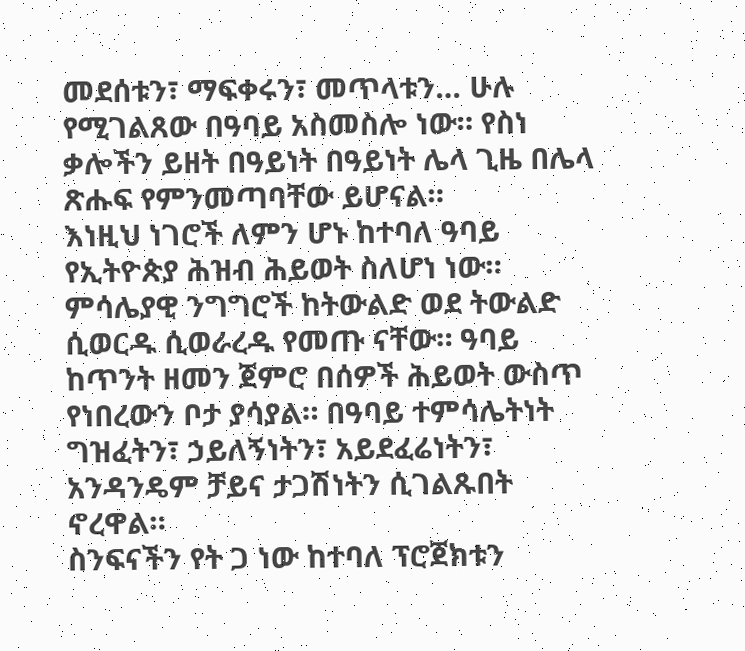መደሰቱን፣ ማፍቀሩን፣ መጥላቱን… ሁሉ የሚገልጸው በዓባይ አስመስሎ ነው። የስነ ቃሎችን ይዘት በዓይነት በዓይነት ሌላ ጊዜ በሌላ ጽሑፍ የምንመጣባቸው ይሆናል።
እነዚህ ነገሮች ለምን ሆኑ ከተባለ ዓባይ የኢትዮጵያ ሕዝብ ሕይወት ስለሆነ ነው። ምሳሌያዊ ንግግሮች ከትውልድ ወደ ትውልድ ሲወርዱ ሲወራረዱ የመጡ ናቸው። ዓባይ ከጥንት ዘመን ጀምሮ በሰዎች ሕይወት ውስጥ የነበረውን ቦታ ያሳያል። በዓባይ ተምሳሌትነት ግዝፈትን፣ ኃይለኝነትን፣ አይደፈሬነትን፣ አንዳንዴም ቻይና ታጋሽነትን ሲገልጹበት ኖረዋል።
ስንፍናችን የት ጋ ነው ከተባለ ፕሮጀክቱን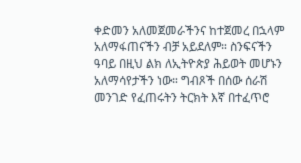ቀድመን አለመጀመራችንና ከተጀመረ በኋላም አለማፋጠናችን ብቻ አይደለም። ስንፍናችን ዓባይ በዚህ ልክ ለኢትዮጵያ ሕይወት መሆኑን አለማሳየታችን ነው። ግብጾች በሰው ሰራሽ መንገድ የፈጠሩትን ትርክት እኛ በተፈጥሮ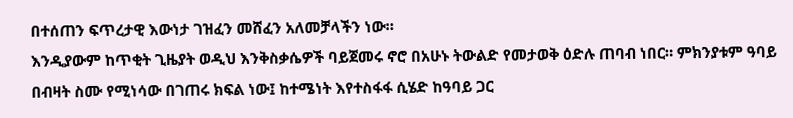በተሰጠን ፍጥረታዊ እውነታ ገዝፈን መሸፈን አለመቻላችን ነው።
እንዲያውም ከጥቂት ጊዜያት ወዲህ እንቅስቃሴዎች ባይጀመሩ ኖሮ በአሁኑ ትውልድ የመታወቅ ዕድሉ ጠባብ ነበር። ምክንያቱም ዓባይ በብዛት ስሙ የሚነሳው በገጠሩ ክፍል ነው፤ ከተሜነት እየተስፋፋ ሲሄድ ከዓባይ ጋር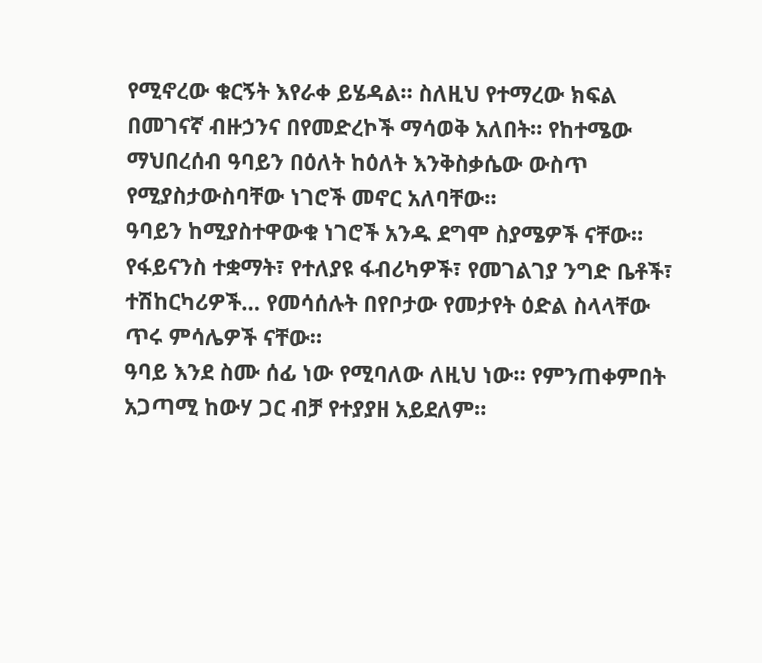የሚኖረው ቁርኝት እየራቀ ይሄዳል። ስለዚህ የተማረው ክፍል በመገናኛ ብዙኃንና በየመድረኮች ማሳወቅ አለበት። የከተሜው ማህበረሰብ ዓባይን በዕለት ከዕለት እንቅስቃሴው ውስጥ የሚያስታውስባቸው ነገሮች መኖር አለባቸው።
ዓባይን ከሚያስተዋውቁ ነገሮች አንዱ ደግሞ ስያሜዎች ናቸው። የፋይናንስ ተቋማት፣ የተለያዩ ፋብሪካዎች፣ የመገልገያ ንግድ ቤቶች፣ ተሽከርካሪዎች… የመሳሰሉት በየቦታው የመታየት ዕድል ስላላቸው ጥሩ ምሳሌዎች ናቸው።
ዓባይ እንደ ስሙ ሰፊ ነው የሚባለው ለዚህ ነው። የምንጠቀምበት አጋጣሚ ከውሃ ጋር ብቻ የተያያዘ አይደለም።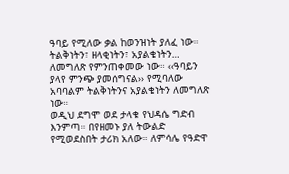ዓባይ የሚለው ቃል ከወንዝነት ያለፈ ነው። ትልቅነትን፣ ዘላቂነትን፣ አያልቄነትን… ለመግለጽ የምንጠቀመው ነው። ‹‹ዓባይን ያላየ ምንጭ ያመሰግናል›› የሚባለው አባባልም ትልቅነትንና አያልቄነትን ለመግለጽ ነው።
ወዲህ ደግሞ ወደ ታላቁ የህዳሴ ግድብ እንምጣ። በየዘመኑ ያለ ትውልድ የሚወደስበት ታሪክ አለው። ለምሳሌ የዓድዋ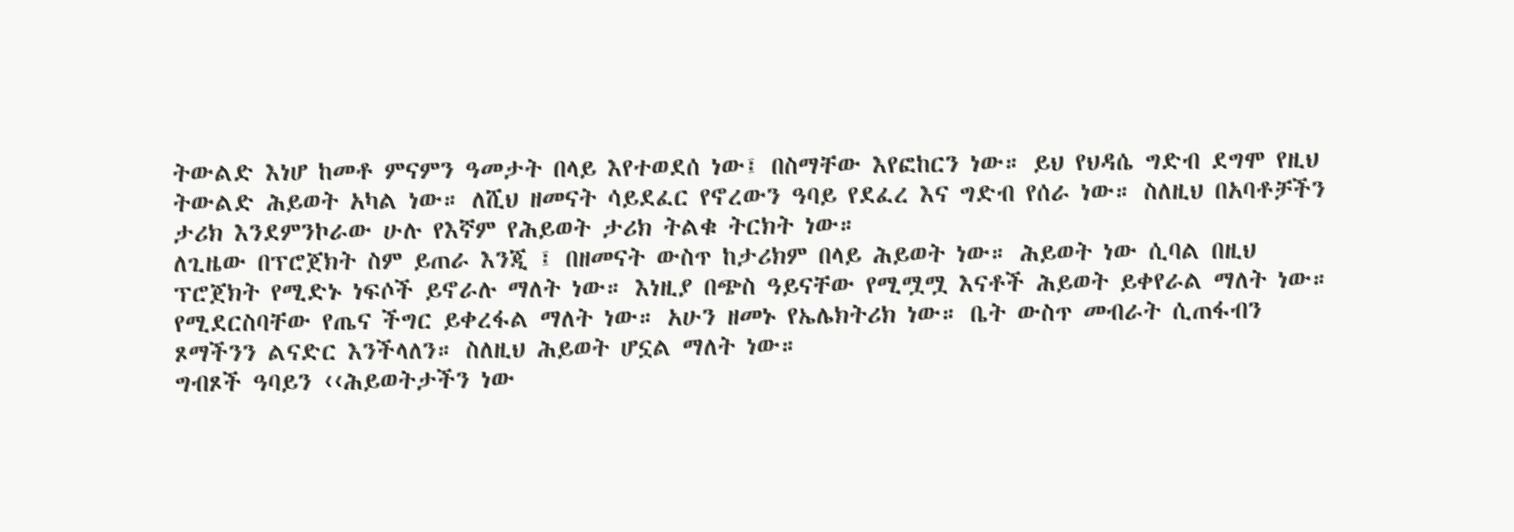ትውልድ እነሆ ከመቶ ምናምን ዓመታት በላይ እየተወደሰ ነው፤ በስማቸው እየፎከርን ነው። ይህ የህዳሴ ግድብ ደግሞ የዚህ ትውልድ ሕይወት አካል ነው። ለሺህ ዘመናት ሳይደፈር የኖረውን ዓባይ የደፈረ እና ግድብ የሰራ ነው። ስለዚህ በአባቶቻችን ታሪክ እንደምንኮራው ሁሉ የእኛም የሕይወት ታሪክ ትልቁ ትርክት ነው።
ለጊዜው በፕሮጀክት ስም ይጠራ እንጂ ፤ በዘመናት ውስጥ ከታሪክም በላይ ሕይወት ነው። ሕይወት ነው ሲባል በዚህ ፕሮጀክት የሚድኑ ነፍሶች ይኖራሉ ማለት ነው። እነዚያ በጭስ ዓይናቸው የሚሟሟ እናቶች ሕይወት ይቀየራል ማለት ነው። የሚደርስባቸው የጤና ችግር ይቀረፋል ማለት ነው። አሁን ዘመኑ የኤሌክትሪክ ነው። ቤት ውስጥ መብራት ሲጠፋብን ጾማችንን ልናድር እንችላለን። ስለዚህ ሕይወት ሆኗል ማለት ነው።
ግብጾች ዓባይን ‹‹ሕይወትታችን ነው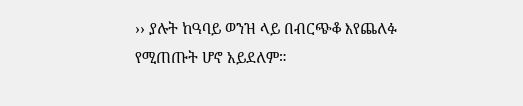›› ያሉት ከዓባይ ወንዝ ላይ በብርጭቆ እየጨለፉ የሚጠጡት ሆኖ አይደለም።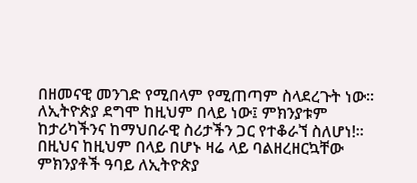በዘመናዊ መንገድ የሚበላም የሚጠጣም ስላደረጉት ነው። ለኢትዮጵያ ደግሞ ከዚህም በላይ ነው፤ ምክንያቱም ከታሪካችንና ከማህበራዊ ስሪታችን ጋር የተቆራኘ ስለሆነ!።
በዚህና ከዚህም በላይ በሆኑ ዛሬ ላይ ባልዘረዘርኳቸው ምክንያቶች ዓባይ ለኢትዮጵያ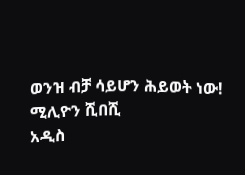ወንዝ ብቻ ሳይሆን ሕይወት ነው!
ሚሊዮን ሺበሺ
አዲስ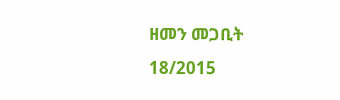ዘመን መጋቢት 18/2015